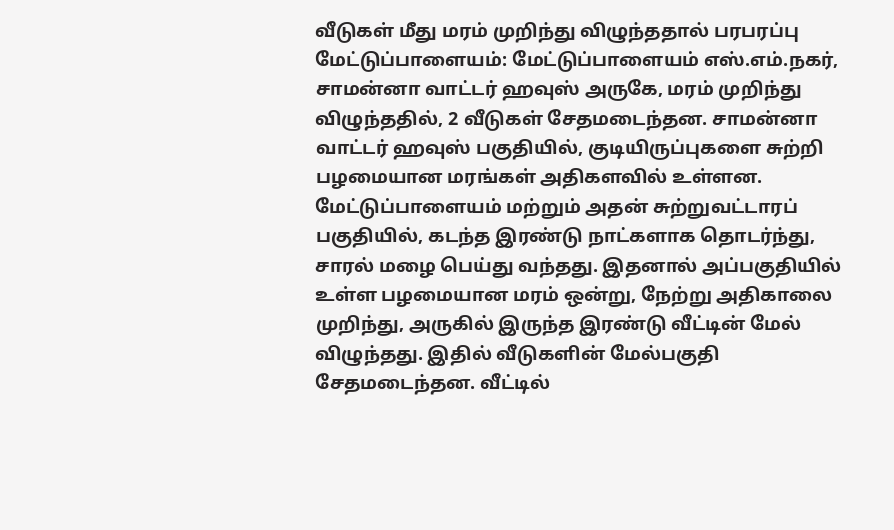வீடுகள் மீது மரம் முறிந்து விழுந்ததால் பரபரப்பு
மேட்டுப்பாளையம்: மேட்டுப்பாளையம் எஸ்.எம்.நகர், சாமன்னா வாட்டர் ஹவுஸ் அருகே, மரம் முறிந்து விழுந்ததில், 2 வீடுகள் சேதமடைந்தன. சாமன்னா வாட்டர் ஹவுஸ் பகுதியில், குடியிருப்புகளை சுற்றி பழமையான மரங்கள் அதிகளவில் உள்ளன. மேட்டுப்பாளையம் மற்றும் அதன் சுற்றுவட்டாரப் பகுதியில், கடந்த இரண்டு நாட்களாக தொடர்ந்து, சாரல் மழை பெய்து வந்தது. இதனால் அப்பகுதியில் உள்ள பழமையான மரம் ஒன்று, நேற்று அதிகாலை முறிந்து, அருகில் இருந்த இரண்டு வீட்டின் மேல் விழுந்தது. இதில் வீடுகளின் மேல்பகுதி சேதமடைந்தன. வீட்டில்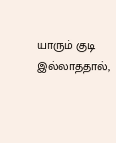யாரும் குடி இல்லாததால்,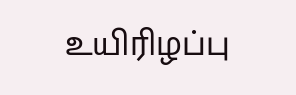உயிரிழப்பு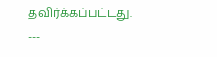தவிர்க்கப்பட்டது. ---